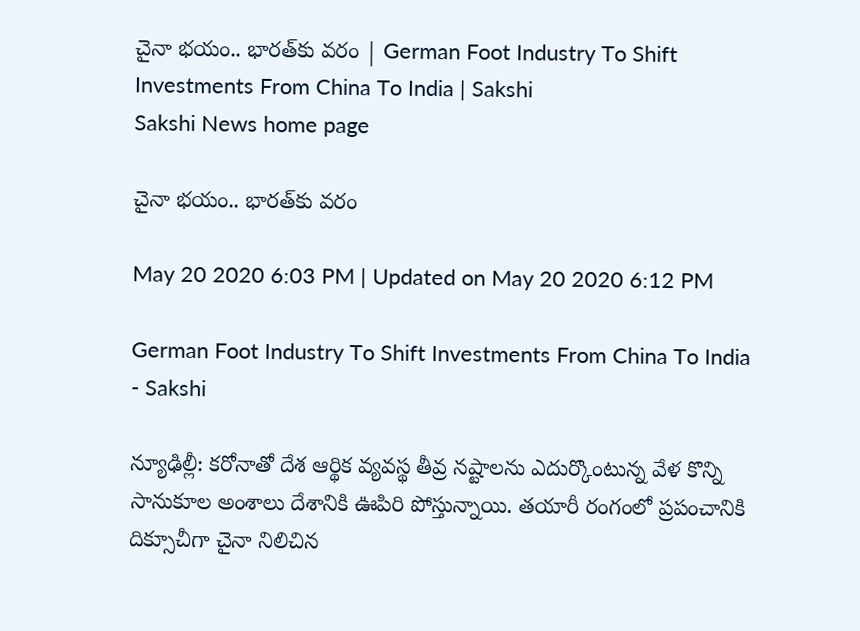చైనా భయం.. భారత్‌కు వరం | German Foot Industry To Shift Investments From China To India | Sakshi
Sakshi News home page

చైనా భయం.. భారత్‌కు వరం

May 20 2020 6:03 PM | Updated on May 20 2020 6:12 PM

German Foot Industry To Shift Investments From China To India  - Sakshi

న్యూఢిల్లీ: కరోనాతో దేశ ఆర్థిక వ్యవస్థ తీవ్ర నష్టాలను ఎదుర్కొంటున్న వేళ కొన్ని సానుకూల అంశాలు దేశానికి ఊపిరి పోస్తున్నాయి. తయారీ రంగంలో ప్రపంచానికి దిక్సూచీగా చైనా నిలిచిన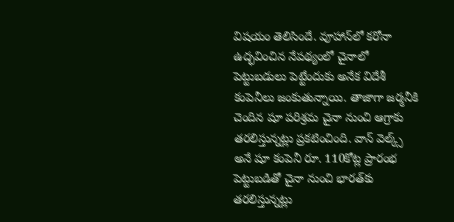విషయం తెలిసిందే. వూహాన్‌లో కరోనా ఉద్భవించిన నేపథ్యంలో చైనాలో పెట్టుబడులు పెట్టేందుకు అనేక విదేశీ కంపెనీలు జంకుతున్నాయి. తాజాగా జర్మనీకి చెందిన షూ పరిశ్రమ చైనా నుంచి ఆగ్రాకు తరలిస్తున్నట్లు ప్రకటించింది. వాన్ వెల్క్స్ అనే షూ కంపెనీ రూ. 110కోట్ల ప్రారంభ పెట్టుబడితో చైనా నుంచి భారత్‌కు తరలిస్తున్నట్లు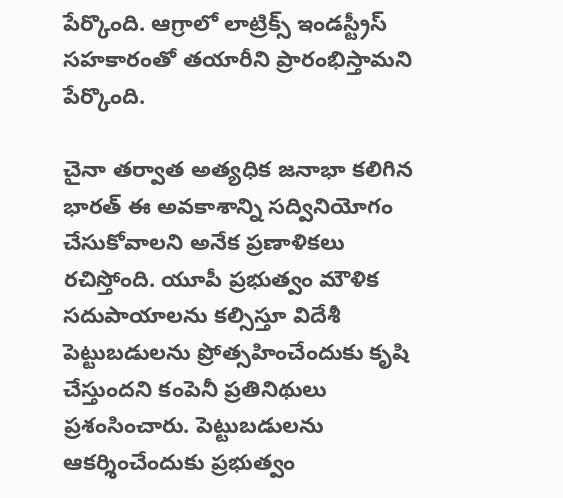పేర్కొంది. ఆగ్రాలో లాట్రిక్స్‌ ఇండస్ట్రీస్‌ సహకారంతో తయారీని ప్రారంభిస్తామని పేర్కొంది.

చైనా తర్వాత అత్యధిక జనాభా కలిగిన భారత్‌ ఈ అవకాశాన్ని సద్వినియోగం చేసుకోవాలని అనేక ప్రణాళికలు రచిస్తోంది. యూపీ ప్రభుత్వం మౌళిక సదుపాయాలను కల్సిస్తూ విదేశీ పెట్టుబడులను ప్రోత్సహించేందుకు కృషి చేస్తుందని కంపెనీ ప్రతినిథులు ప్రశంసించారు. పెట్టుబడులను ఆకర్శించేందుకు ప్రభుత్వం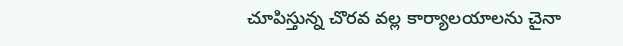చూపిస్తున్న చొరవ వల్ల కార్యాలయాలను చైనా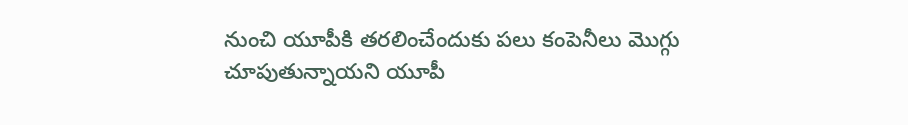నుంచి యూపీకి తరలించేందుకు పలు కంపెనీలు మొగ్గు చూపుతున్నాయని యూపీ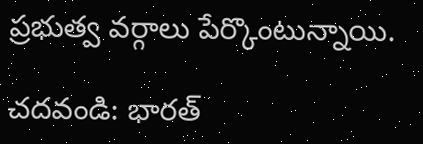ప్రభుత్వ వర్గాలు పేర్కొంటున్నాయి.

చదవండి: భారత్‌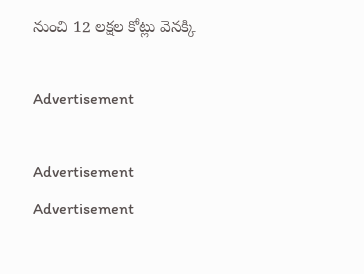నుంచి 12 లక్షల కోట్లు వెనక్కి

Advertisement

Advertisement
Advertisement